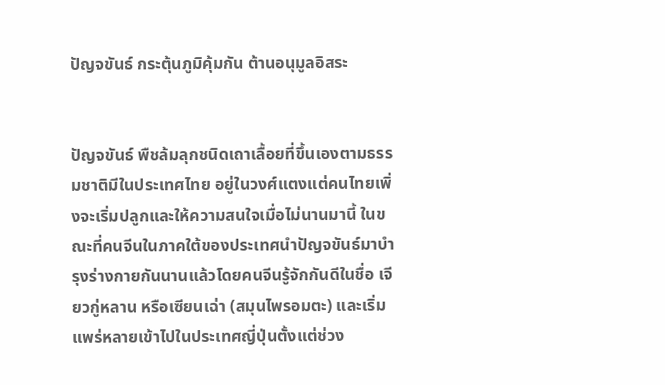ปัญจขันธ์ กระตุ้นภูมิคุ้มกัน ต้านอนุมูลอิสระ


ปัญจขันธ์ พืชล้มลุกชนิดเถาเลื้อยที่ขึ้นเองตามธรรมชาติมีในประเทศไทย อยู่ในวงศ์แตงแต่คนไทยเพิ่งจะเริ่มปลูกและให้ความสนใจเมื่อไม่นานมานี้ ในขณะที่คนจีนในภาคใต้ของประเทศนำปัญจขันธ์มาบำรุงร่างกายกันนานแล้วโดยคนจีนรู้จักกันดีในชื่อ เจียวกู่หลาน หรือเซียนเฉ่า (สมุนไพรอมตะ) และเริ่มแพร่หลายเข้าไปในประเทศญี่ปุ่นตั้งแต่ช่วง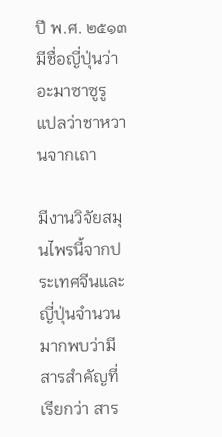ปี พ.ศ. ๒๕๑๓ มีชื่อญี่ปุ่นว่า อะมาซาซูรู แปลว่าชาหวานจากเถา

มีงานวิจัยสมุนไพรนี้จากประเทศจีนและญี่ปุ่นจำนวนมากพบว่ามีสารสำคัญที่เรียกว่า สาร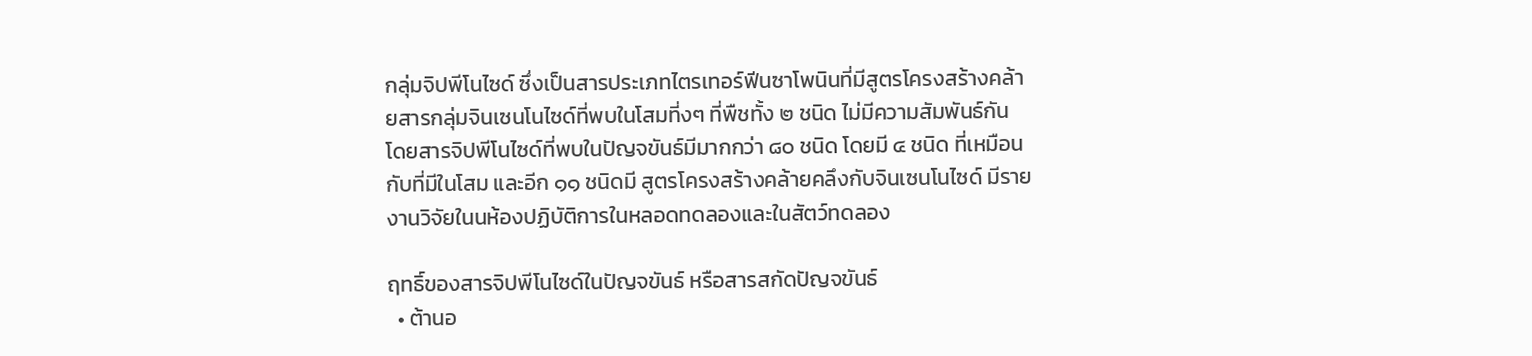กลุ่มจิปพีโนไซด์ ซึ่งเป็นสารประเภทไตรเทอร์ฟีนซาโพนินที่มีสูตรโครงสร้างคล้ายสารกลุ่มจินเซนโนไซด์ที่พบในโสมที่งๆ ที่พืชทั้ง ๒ ชนิด ไม่มีความสัมพันธ์กัน โดยสารจิปพีโนไซด์ที่พบในปัญจขันธ์มีมากกว่า ๘๐ ชนิด โดยมี ๔ ชนิด ที่เหมือนกับที่มีในโสม และอีก ๑๑ ชนิดมี สูตรโครงสร้างคล้ายคลึงกับจินเซนโนไซด์ มีรายงานวิจัยในนห้องปฏิบัติการในหลอดทดลองและในสัตว์ทดลอง

ฤทธิ์ของสารจิปพีโนไซด์ในปัญจขันธ์ หรือสารสกัดปัญจขันธ์
  • ต้านอ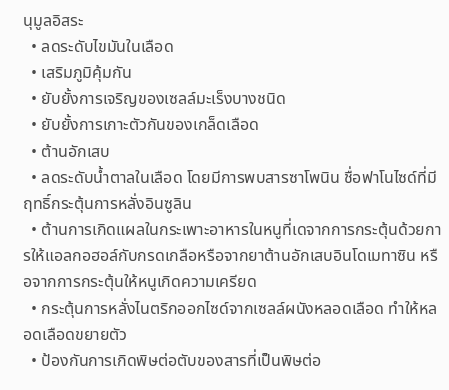นุมูลอิสระ
  • ลดระดับไขมันในเลือด
  • เสริมภูมิคุ้มกัน
  • ยับยั้งการเจริญของเซลล์มะเร็งบางชนิด
  • ยับยั้งการเกาะตัวกันของเกล็ดเลือด
  • ต้านอักเสบ
  • ลดระดับน้ำตาลในเลือด โดยมีการพบสารซาโพนิน ชื่อฟาโนไซด์ที่มีฤทธิ์กระตุ้นการหลั่งอินซูลิน
  • ต้านการเกิดแผลในกระเพาะอาหารในหนูที่เดจากการกระตุ้นด้วยการให้แอลกอฮอล์กับกรดเกลือหรือจากยาต้านอักเสบอินโดเมทาซิน หรือจากการกระตุ้นให้หนูเกิดความเครียด
  • กระตุ้นการหลั่งไนตริกออกไซด์จากเซลล์ผนังหลอดเลือด ทำให้หลอดเลือดขยายตัว
  • ป้องกันการเกิดพิษต่อตับของสารที่เป็นพิษต่อ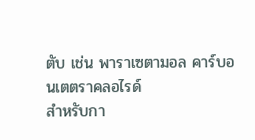ตับ เช่น พาราเซตามอล คาร์บอนเตตราคลอไรด์
สำหรับกา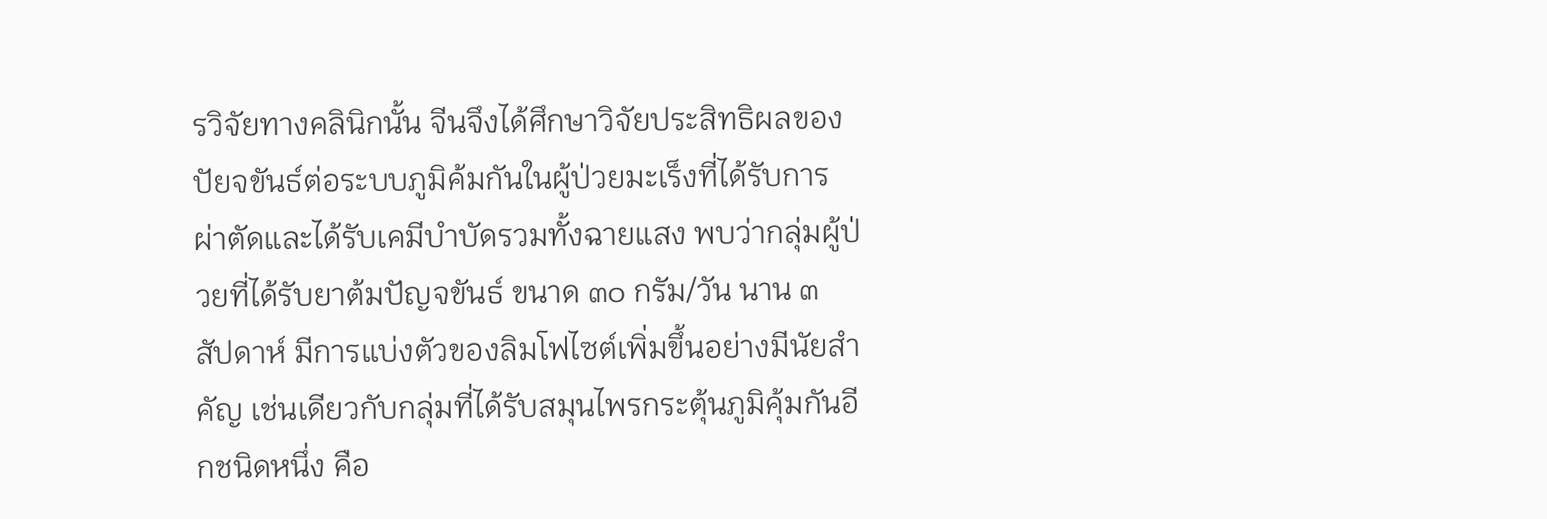รวิจัยทางคลินิกนั้น จีนจึงได้ศึกษาวิจัยประสิทธิผลของปัยจขันธ์ต่อระบบภูมิค้มกันในผู้ป่วยมะเร็งที่ได้รับการผ่าตัดและได้รับเคมีบำบัดรวมทั้งฉายแสง พบว่ากลุ่มผู้ป่วยที่ได้รับยาต้มปัญจขันธ์ ขนาด ๓๐ กรัม/วัน นาน ๓ สัปดาห์ มีการแบ่งตัวของลิมโฟไซต์เพิ่มขึ้นอย่างมีนัยสำคัญ เช่นเดียวกับกลุ่มที่ได้รับสมุนไพรกระตุ้นภูมิคุ้มกันอีกชนิดหนึ่ง คือ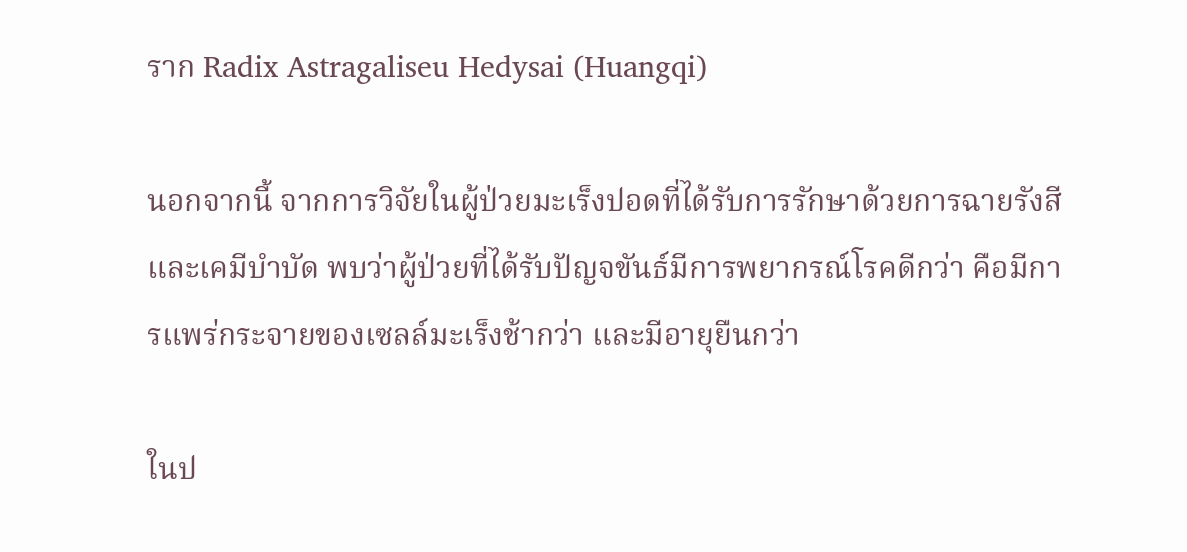ราก Radix Astragaliseu Hedysai (Huangqi)

นอกจากนี้ จากการวิจัยในผู้ป่วยมะเร็งปอดที่ได้รับการรักษาด้วยการฉายรังสีและเคมีบำบัด พบว่าผู้ป่วยที่ได้รับปัญจขันธ์มีการพยากรณ์โรคดีกว่า คือมีการแพร่กระจายของเซลล์มะเร็งช้ากว่า และมีอายุยืนกว่า

ในป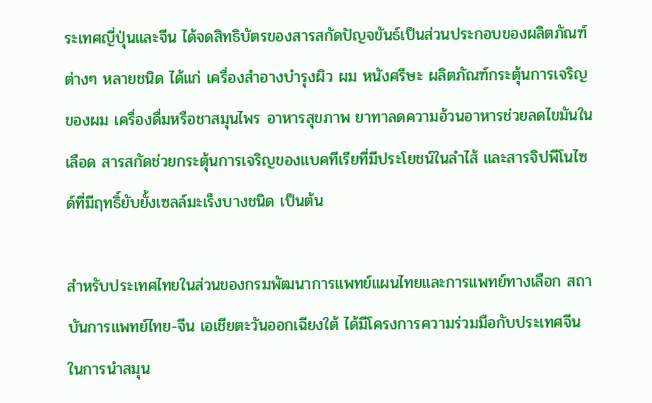ระเทศญี่ปุ่นและจีน ได้จดสิทธิบัตรของสารสกัดปัญจขันธ์เป็นส่วนประกอบของผลิตภัณฑ์ต่างๆ หลายชนิด ได้แก่ เครื่องสำอางบำรุงผิว ผม หนังศรีษะ ผลิตภัณฑ์กระตุ้นการเจริญของผม เครื่องดื่มหรือชาสมุนไพร อาหารสุขภาพ ยาทาลดความอ้วนอาหารช่วยลดไขมันในเลือด สารสกัดช่วยกระตุ้นการเจริญของแบคทีเรียที่มีประโยชน์ในลำไส้ และสารจิปพีโนไซด์ที่มีฤทธิ์ยับยั้งเซลล์มะเร็งบางชนิด เป็นต้น

สำหรับประเทศไทยในส่วนของกรมพัฒนาการแพทย์แผนไทยและการแพทย์ทางเลือก สถาบันการแพทย์ไทย-จีน เอเชียตะวันออกเฉียงใต้ ได้มีโครงการความร่วมมือกับประเทศจีน ในการนำสมุน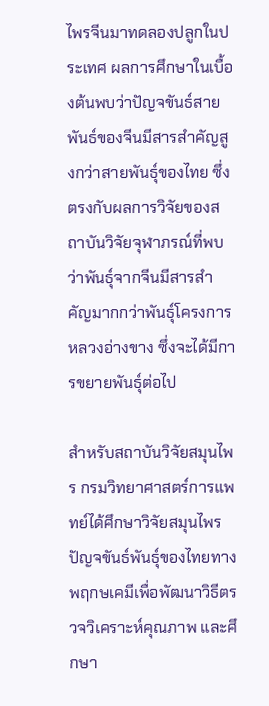ไพรจีนมาทดลองปลูกในประเทศ ผลการศึกษาในเบื้องต้นพบว่าปัญจขันธ์สายพันธ์ของจีนมีสารสำคัญสูงกว่าสายพันธุ์ของไทย ซึ่งตรงกับผลการวิจัยของสถาบันวิจัยจุฬาภรณ์ที่พบว่าพันธุ์จากจีนมีสารสำคัญมากกว่าพันธุ์โครงการหลวงอ่างขาง ซึ่งจะได้มีการขยายพันธุ์ต่อไป

สำหรับสถาบันวิจัยสมุนไพร กรมวิทยาศาสตร์การแพทย์ได้ศึกษาวิจัยสมุนไพรปัญจขันธ์พันธุ์ของไทยทางพฤกษเคมีเพื่อพัฒนาวิธีตรวจวิเคราะห์คุณภาพ และศึกษา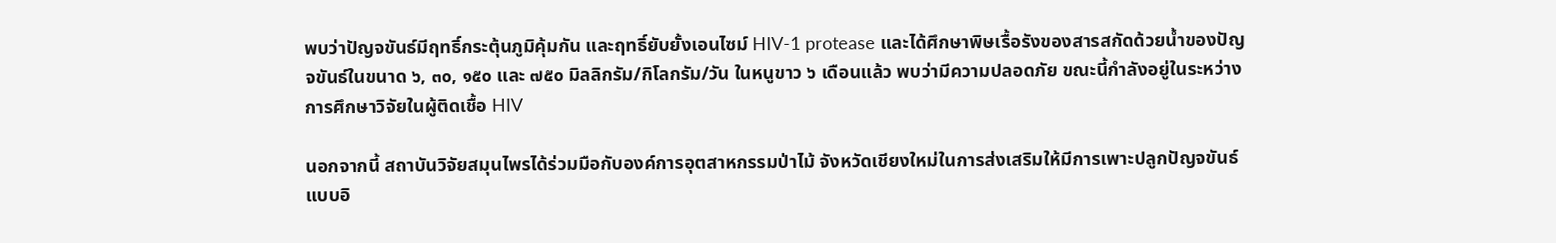พบว่าปัญจขันธ์มีฤทธิ์กระตุ้นภูมิคุ้มกัน และฤทธิ์ยับยั้งเอนไซม์ HIV-1 protease และได้ศึกษาพิษเรื้อรังของสารสกัดด้วยน้ำของปัญจขันธ์ในขนาด ๖, ๓๐, ๑๕๐ และ ๗๕๐ มิลลิกรัม/กิโลกรัม/วัน ในหนูขาว ๖ เดือนแล้ว พบว่ามีความปลอดภัย ขณะนี้กำลังอยู่ในระหว่างการศึกษาวิจัยในผู้ติดเชื้อ HIV

นอกจากนี้ สถาบันวิจัยสมุนไพรได้ร่วมมือกับองค์การอุตสาหกรรมป่าไม้ จังหวัดเชียงใหม่ในการส่งเสริมให้มีการเพาะปลูกปัญจขันธ์แบบอิ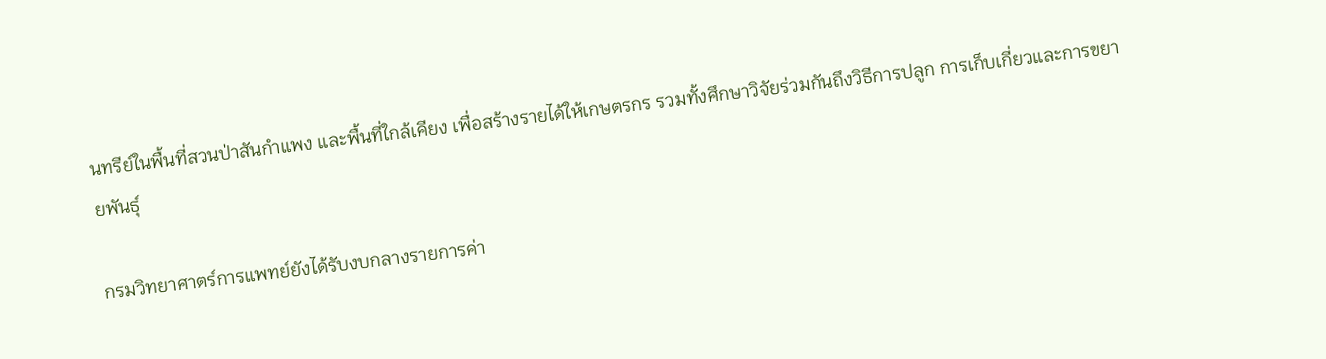นทรีย์ในพื้นที่สวนป่าสันกำแพง และพื้นที่ใกล้เคียง เพื่อสร้างรายได้ให้เกษตรกร รวมทั้งศึกษาวิจัยร่วมกันถึงวิธีการปลูก การเก็บเกี่ยวและการขยายพันธุ์

กรมวิทยาศาตร์การแพทย์ยังได้รับงบกลางรายการค่า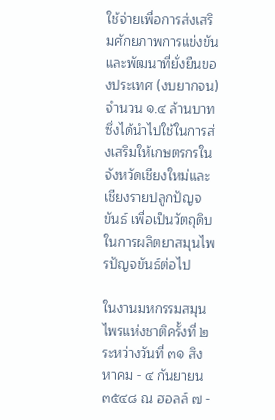ใช้จ่ายเพื่อการส่งเสริมศักยภาพการแข่งขันและพัฒนาที่ยั่งยืนของประเทศ (งบยากจน) จำนวน ๑.๔ ล้านบาท ซึ่งได้นำไปใช้ในการส่งเสริมให้เกษตรกรในจังหวัดเชียงใหม่และเชียงรายปลูกปัญจขันธ์ เพื่อเป็นวัตถุดิบในการผลิตยาสมุนไพรปัญจขันธ์ต่อไป

ในงานมหกรรมสมุนไพรแห่งชาติครั้งที่ ๒ ระหว่างวันที่ ๓๑ สิงหาคม - ๔ กันยายน ๓๕๔๘ ณ ฮอลล์ ๗ -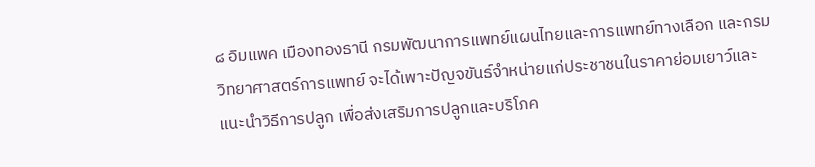๘ อิมแพค เมืองทองธานี กรมพัฒนาการแพทย์แผนไทยและการแพทย์ทางเลือก และกรมวิทยาศาสตร์การแพทย์ จะได้เพาะปัญจขันธ์จำหน่ายแก่ประชาชนในราคาย่อมเยาว์และแนะนำวิธีการปลูก เพื่อส่งเสริมการปลูกและบริโภค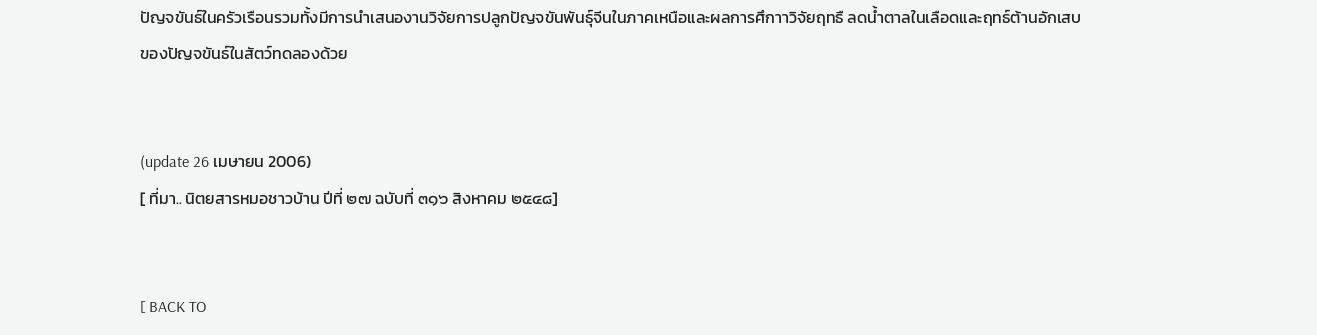ปัญจขันธ์ในครัวเรือนรวมทั้งมีการนำเสนองานวิจัยการปลูกปัญจขันพันธุ์จีนในภาคเหนือและผลการศึกาาวิจัยฤทธื ลดน้ำตาลในเลือดและฤทธ์ต้านอักเสบของปัญจขันธ์ในสัตว์ทดลองด้วย


(update 26 เมษายน 2006)
[ ที่มา.. นิตยสารหมอชาวบ้าน ปีที่ ๒๗ ฉบับที่ ๓๑๖ สิงหาคม ๒๕๔๘]


[ BACK TO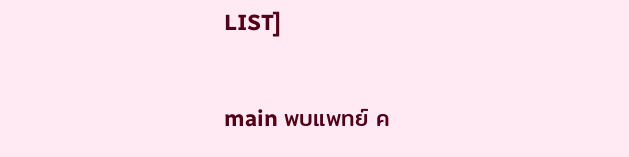LIST]

main พบแพทย์ ค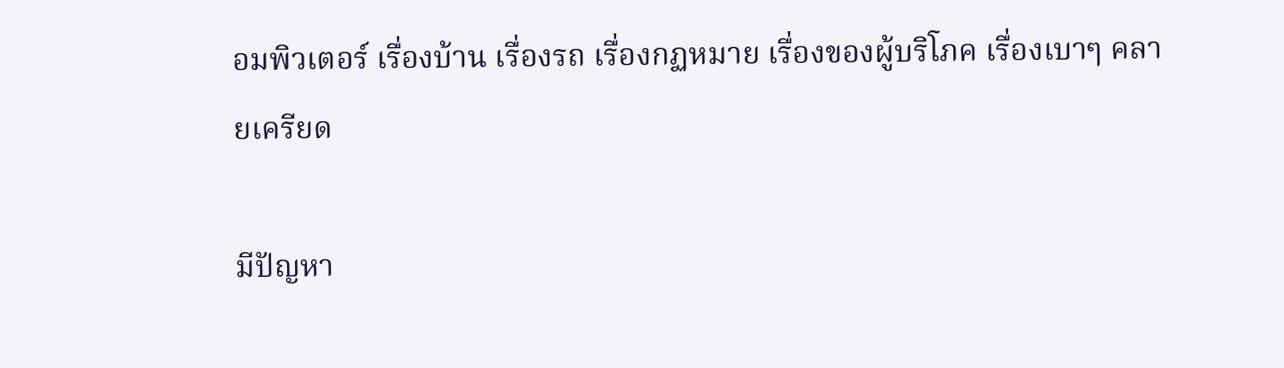อมพิวเตอร์ เรื่องบ้าน เรื่องรถ เรื่องกฏหมาย เรื่องของผู้บริโภค เรื่องเบาๆ คลายเครียด

มีปัญหา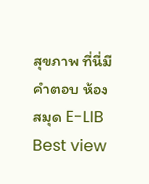สุขภาพ ที่นี่มีคำตอบ ห้องสมุด E-LIB
Best view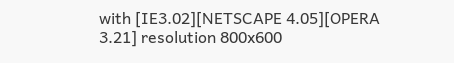with [IE3.02][NETSCAPE 4.05][OPERA 3.21] resolution 800x600